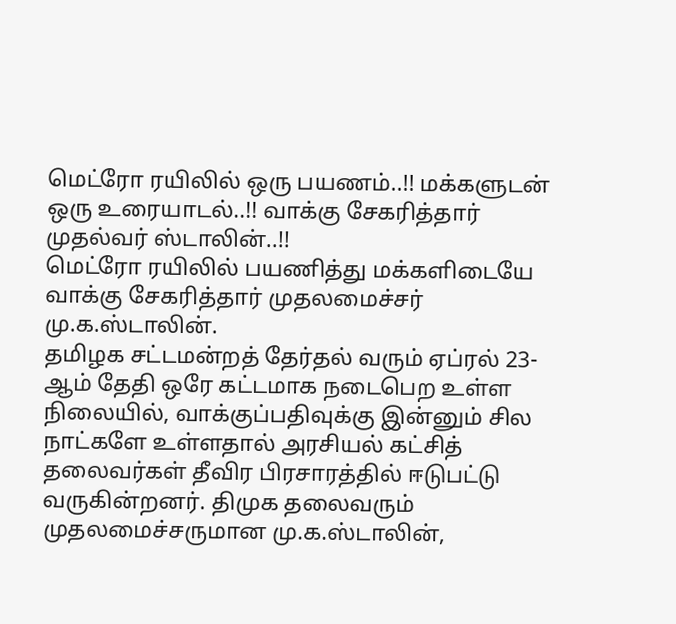மெட்ரோ ரயிலில் ஒரு பயணம்..!! மக்களுடன் ஒரு உரையாடல்..!! வாக்கு சேகரித்தார் முதல்வர் ஸ்டாலின்..!!
மெட்ரோ ரயிலில் பயணித்து மக்களிடையே வாக்கு சேகரித்தார் முதலமைச்சர் மு.க.ஸ்டாலின்.
தமிழக சட்டமன்றத் தேர்தல் வரும் ஏப்ரல் 23-ஆம் தேதி ஒரே கட்டமாக நடைபெற உள்ள நிலையில், வாக்குப்பதிவுக்கு இன்னும் சில நாட்களே உள்ளதால் அரசியல் கட்சித் தலைவர்கள் தீவிர பிரசாரத்தில் ஈடுபட்டு வருகின்றனர். திமுக தலைவரும் முதலமைச்சருமான மு.க.ஸ்டாலின்,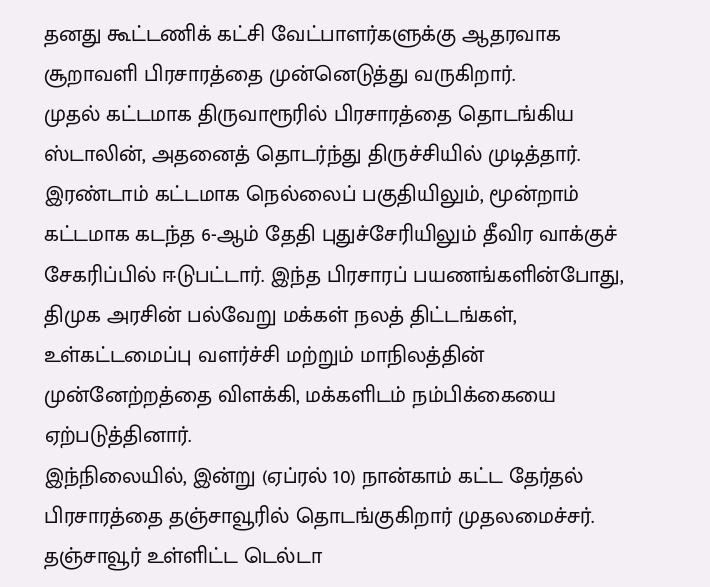தனது கூட்டணிக் கட்சி வேட்பாளர்களுக்கு ஆதரவாக சூறாவளி பிரசாரத்தை முன்னெடுத்து வருகிறார்.
முதல் கட்டமாக திருவாரூரில் பிரசாரத்தை தொடங்கிய ஸ்டாலின், அதனைத் தொடர்ந்து திருச்சியில் முடித்தார். இரண்டாம் கட்டமாக நெல்லைப் பகுதியிலும், மூன்றாம் கட்டமாக கடந்த 6-ஆம் தேதி புதுச்சேரியிலும் தீவிர வாக்குச் சேகரிப்பில் ஈடுபட்டார். இந்த பிரசாரப் பயணங்களின்போது, திமுக அரசின் பல்வேறு மக்கள் நலத் திட்டங்கள், உள்கட்டமைப்பு வளர்ச்சி மற்றும் மாநிலத்தின் முன்னேற்றத்தை விளக்கி, மக்களிடம் நம்பிக்கையை ஏற்படுத்தினார்.
இந்நிலையில், இன்று (ஏப்ரல் 10) நான்காம் கட்ட தேர்தல் பிரசாரத்தை தஞ்சாவூரில் தொடங்குகிறார் முதலமைச்சர். தஞ்சாவூர் உள்ளிட்ட டெல்டா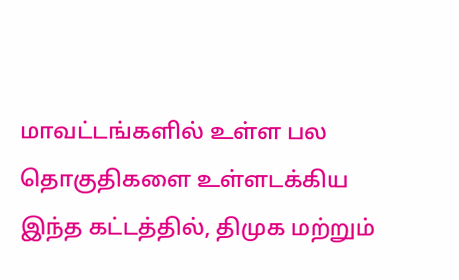மாவட்டங்களில் உள்ள பல தொகுதிகளை உள்ளடக்கிய இந்த கட்டத்தில், திமுக மற்றும்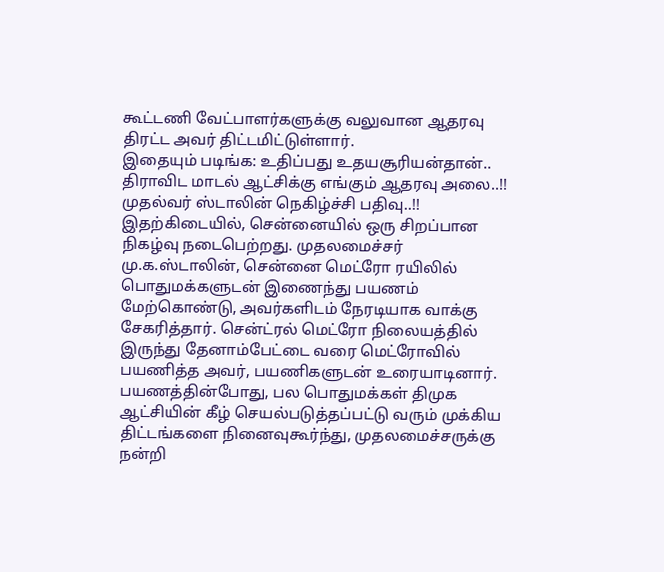கூட்டணி வேட்பாளர்களுக்கு வலுவான ஆதரவு திரட்ட அவர் திட்டமிட்டுள்ளார்.
இதையும் படிங்க: உதிப்பது உதயசூரியன்தான்.. திராவிட மாடல் ஆட்சிக்கு எங்கும் ஆதரவு அலை..!! முதல்வர் ஸ்டாலின் நெகிழ்ச்சி பதிவு..!!
இதற்கிடையில், சென்னையில் ஒரு சிறப்பான நிகழ்வு நடைபெற்றது. முதலமைச்சர் மு.க.ஸ்டாலின், சென்னை மெட்ரோ ரயிலில் பொதுமக்களுடன் இணைந்து பயணம் மேற்கொண்டு, அவர்களிடம் நேரடியாக வாக்கு சேகரித்தார். சென்ட்ரல் மெட்ரோ நிலையத்தில் இருந்து தேனாம்பேட்டை வரை மெட்ரோவில் பயணித்த அவர், பயணிகளுடன் உரையாடினார்.
பயணத்தின்போது, பல பொதுமக்கள் திமுக ஆட்சியின் கீழ் செயல்படுத்தப்பட்டு வரும் முக்கிய திட்டங்களை நினைவுகூர்ந்து, முதலமைச்சருக்கு நன்றி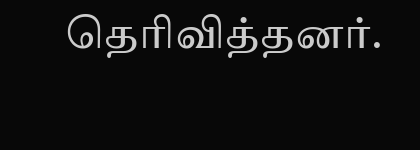தெரிவித்தனர்.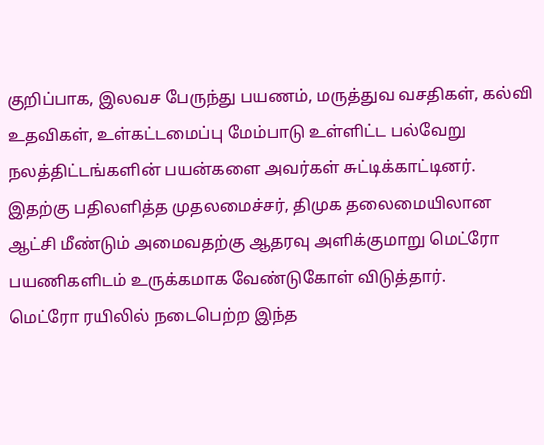குறிப்பாக, இலவச பேருந்து பயணம், மருத்துவ வசதிகள், கல்வி உதவிகள், உள்கட்டமைப்பு மேம்பாடு உள்ளிட்ட பல்வேறு நலத்திட்டங்களின் பயன்களை அவர்கள் சுட்டிக்காட்டினர். இதற்கு பதிலளித்த முதலமைச்சர், திமுக தலைமையிலான ஆட்சி மீண்டும் அமைவதற்கு ஆதரவு அளிக்குமாறு மெட்ரோ பயணிகளிடம் உருக்கமாக வேண்டுகோள் விடுத்தார்.
மெட்ரோ ரயிலில் நடைபெற்ற இந்த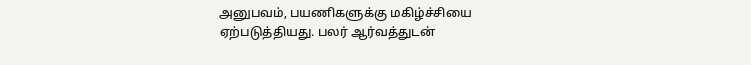அனுபவம், பயணிகளுக்கு மகிழ்ச்சியை ஏற்படுத்தியது. பலர் ஆர்வத்துடன்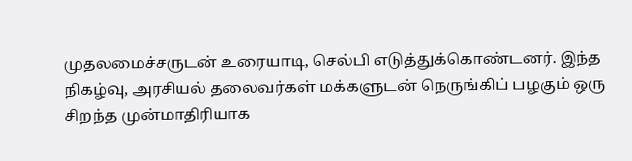முதலமைச்சருடன் உரையாடி, செல்பி எடுத்துக்கொண்டனர். இந்த நிகழ்வு, அரசியல் தலைவர்கள் மக்களுடன் நெருங்கிப் பழகும் ஒரு சிறந்த முன்மாதிரியாக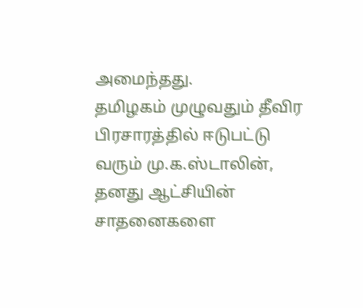அமைந்தது.
தமிழகம் முழுவதும் தீவிர பிரசாரத்தில் ஈடுபட்டு வரும் மு.க.ஸ்டாலின், தனது ஆட்சியின் சாதனைகளை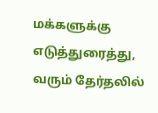மக்களுக்கு எடுத்துரைத்து, வரும் தேர்தலில்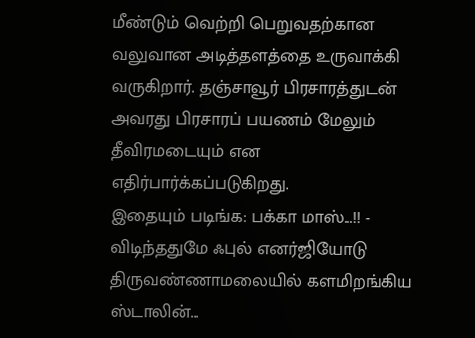மீண்டும் வெற்றி பெறுவதற்கான வலுவான அடித்தளத்தை உருவாக்கி வருகிறார். தஞ்சாவூர் பிரசாரத்துடன் அவரது பிரசாரப் பயணம் மேலும் தீவிரமடையும் என எதிர்பார்க்கப்படுகிறது.
இதையும் படிங்க: பக்கா மாஸ்...!! - விடிந்ததுமே ஃபுல் எனர்ஜியோடு திருவண்ணாமலையில் களமிறங்கிய ஸ்டாலின்...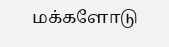மக்களோடு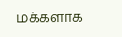மக்களாக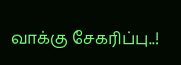வாக்கு சேகரிப்பு..!